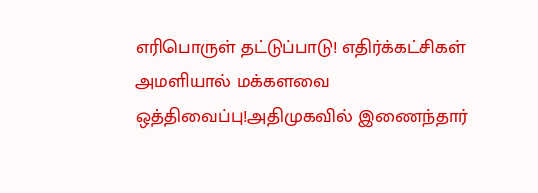எரிபொருள் தட்டுப்பாடு! எதிர்க்கட்சிகள் அமளியால் மக்களவை ஒத்திவைப்பு!அதிமுகவில் இணைந்தார்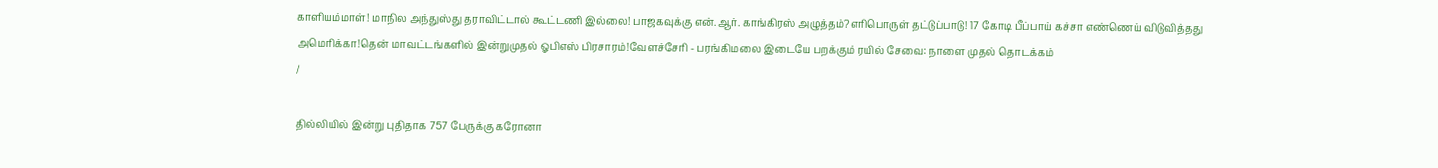காளியம்மாள்! மாநில அந்துஸ்து தராவிட்டால் கூட்டணி இல்லை! பாஜகவுக்கு என்.ஆர். காங்கிரஸ் அழுத்தம்?எரிபொருள் தட்டுப்பாடு! 17 கோடி பீப்பாய் கச்சா எண்ணெய் விடுவித்தது அமெரிக்கா!தென் மாவட்டங்களில் இன்றுமுதல் ஓபிஎஸ் பிரசாரம்!வேளச்சேரி - பரங்கிமலை இடையே பறக்கும் ரயில் சேவை: நாளை முதல் தொடக்கம்
/

தில்லியில் இன்று புதிதாக 757 பேருக்கு கரோனா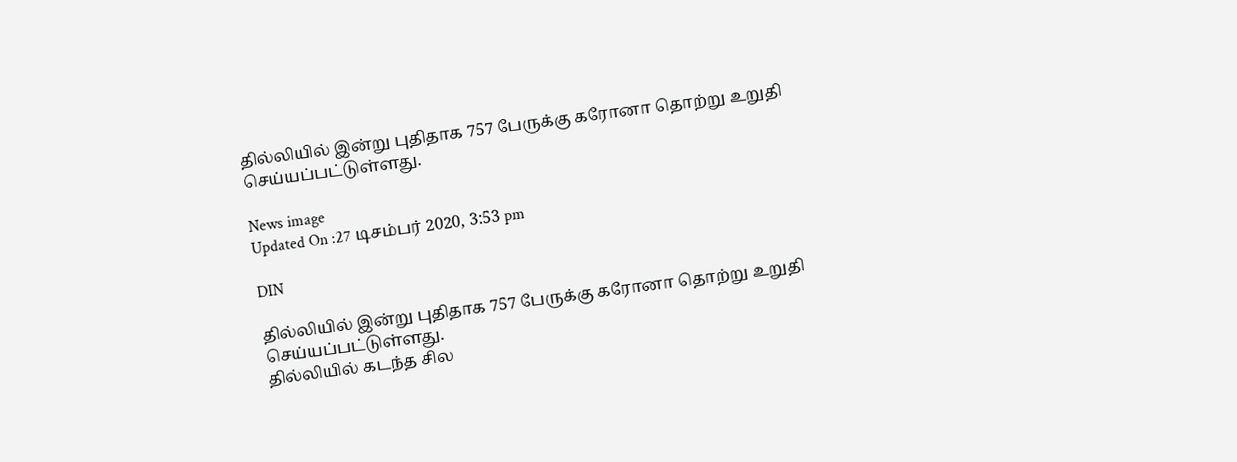தில்லியில் இன்று புதிதாக 757 பேருக்கு கரோனா தொற்று உறுதி செய்யப்பட்டுள்ளது.

News image
Updated On :27 டிசம்பர் 2020, 3:53 pm

DIN

தில்லியில் இன்று புதிதாக 757 பேருக்கு கரோனா தொற்று உறுதி செய்யப்பட்டுள்ளது.
தில்லியில் கடந்த சில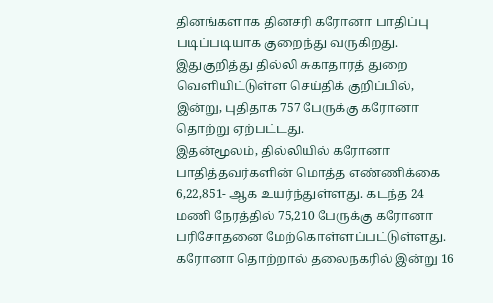தினங்களாக தினசரி கரோனா பாதிப்பு படிப்படியாக குறைந்து வருகிறது. இதுகுறித்து தில்லி சுகாதாரத் துறை வெளியிட்டுள்ள செய்திக் குறிப்பில், இன்று, புதிதாக 757 பேருக்கு கரோனா தொற்று ஏற்பட்டது.
இதன்மூலம், தில்லியில் கரோனா பாதித்தவர்களின் மொத்த எண்ணிக்கை 6,22,851- ஆக உயர்ந்துள்ளது. கடந்த 24 மணி நேரத்தில் 75,210 பேருக்கு கரோனா பரிசோதனை மேற்கொள்ளப்பட்டுள்ளது. கரோனா தொற்றால் தலைநகரில் இன்று 16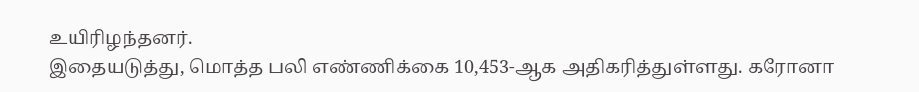உயிரிழந்தனர்.
இதையடுத்து, மொத்த பலி எண்ணிக்கை 10,453-ஆக அதிகரித்துள்ளது. கரோனா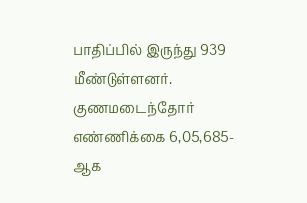பாதிப்பில் இருந்து 939 மீண்டுள்ளனர். குணமடைந்தோர் எண்ணிக்கை 6,05,685-ஆக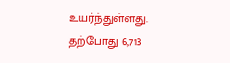உயர்ந்துள்ளது. தற்போது 6,713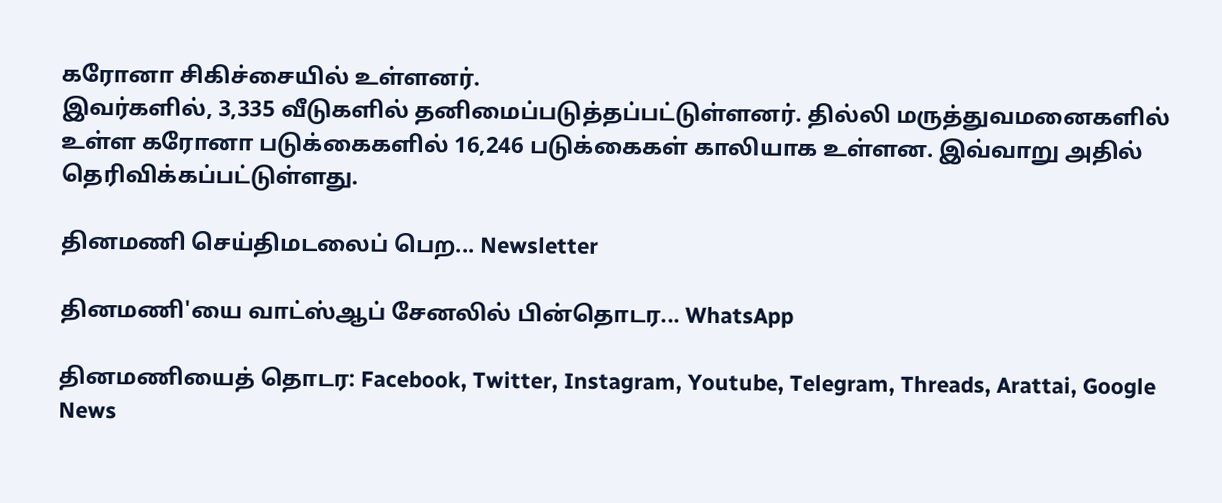கரோனா சிகிச்சையில் உள்ளனர்.
இவர்களில், 3,335 வீடுகளில் தனிமைப்படுத்தப்பட்டுள்ளனர். தில்லி மருத்துவமனைகளில் உள்ள கரோனா படுக்கைகளில் 16,246 படுக்கைகள் காலியாக உள்ளன. இவ்வாறு அதில் தெரிவிக்கப்பட்டுள்ளது.

தினமணி செய்திமடலைப் பெற... Newsletter

தினமணி'யை வாட்ஸ்ஆப் சேனலில் பின்தொடர... WhatsApp

தினமணியைத் தொடர: Facebook, Twitter, Instagram, Youtube, Telegram, Threads, Arattai, Google News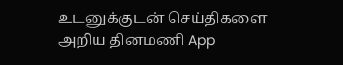உடனுக்குடன் செய்திகளை அறிய தினமணி App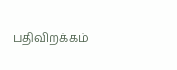பதிவிறக்கம்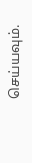செய்யவும்.